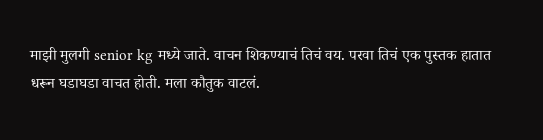माझी मुलगी senior kg मध्ये जाते. वाचन शिकण्याचं तिचं वय. परवा तिचं एक पुस्तक हातात धरून घडाघडा वाचत होती. मला कौतुक वाटलं.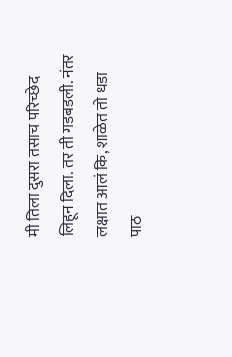मी तिला दुसरा तसाच परिच्छेद लिहून दिला. तर ती गडबडली. नंतर लक्षात आलं कि, शाळेत तो धडा पाठ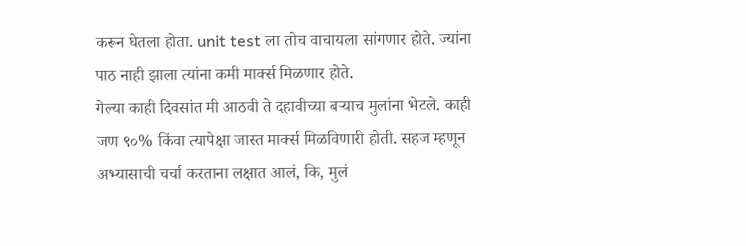करून घेतला होता. unit test ला तोच वाचायला सांगणार होते. ज्यांना पाठ नाही झाला त्यांना कमी मार्क्स मिळणार होते.
गेल्या काही दिवसांत मी आठवी ते दहावीच्या बऱ्याच मुलांना भेटले. काही जण ९०% किंवा त्यापेक्षा जास्त मार्क्स मिळविणारी होती. सहज म्हणून अभ्यासाची चर्चा करताना लक्षात आलं, कि, मुलं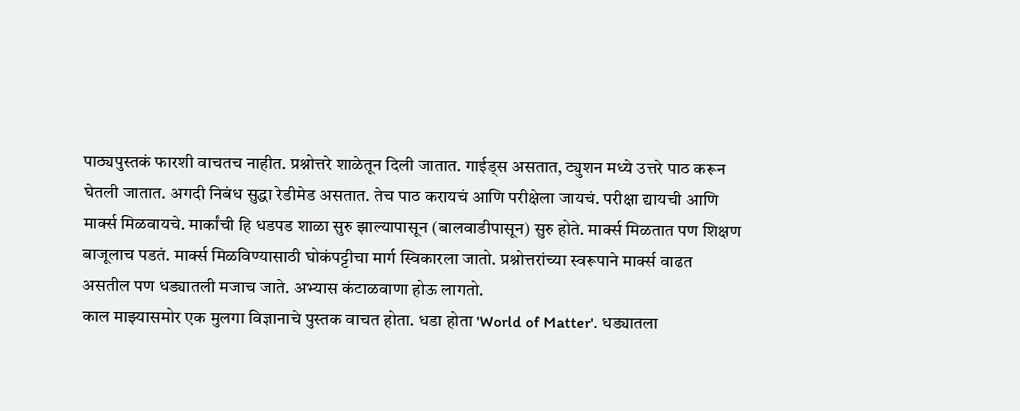पाठ्यपुस्तकं फारशी वाचतच नाहीत. प्रश्नोत्तरे शाळेतून दिली जातात. गाईड्स असतात, ट्युशन मध्ये उत्तरे पाठ करून घेतली जातात. अगदी निबंध सुद्धा रेडीमेड असतात. तेच पाठ करायचं आणि परीक्षेला जायचं. परीक्षा द्यायची आणि मार्क्स मिळवायचे. मार्कांची हि धडपड शाळा सुरु झाल्यापासून (बालवाडीपासून) सुरु होते. मार्क्स मिळतात पण शिक्षण बाजूलाच पडतं. मार्क्स मिळविण्यासाठी घोकंपट्टीचा मार्ग स्विकारला जातो. प्रश्नोत्तरांच्या स्वरूपाने मार्क्स वाढत असतील पण धड्यातली मजाच जाते. अभ्यास कंटाळवाणा होऊ लागतो.
काल माझ्यासमोर एक मुलगा विज्ञानाचे पुस्तक वाचत होता. धडा होता 'World of Matter'. धड्यातला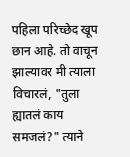पहिला परिच्छेद खूप छान आहे. तो वाचून झाल्यावर मी त्याला विचारलं, "तुला ह्यातलं काय समजलं?" त्याने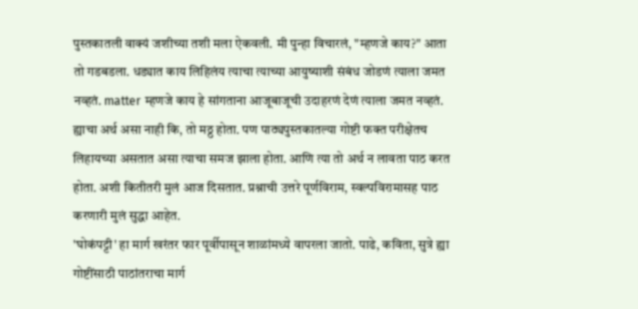पुस्तकातली वाक्यं जशीच्या तशी मला ऐकवली. मी पुन्हा विचारलं, "म्हणजे काय?" आता तो गडबडला. धड्यात काय लिहिलंय त्याचा त्याच्या आयुष्याशी संबंध जोडणं त्याला जमत नव्हतं. matter म्हणजे काय हे सांगताना आजूबाजूची उदाहरणं देणं त्याला जमत नव्हतं. ह्याचा अर्थ असा नाही कि, तो मठ्ठ होता. पण पाठ्यपुस्तकातल्या गोष्टी फक्त परीक्षेतच लिहायच्या असतात असा त्याचा समज झाला होता. आणि त्या तो अर्थ न लावता पाठ करत होता. अशी कितीतरी मुलं आज दिसतात. प्रश्नाची उत्तरे पूर्णविराम, स्वल्पविरामासह पाठ करणारी मुलं सुद्धा आहेत.
'घोकंपट्टी' हा मार्ग खरंतर फार पूर्वीपासून शाळांमध्ये वापरला जातो. पाढे, कविता, सुत्रे ह्या गोष्टींसाठी पाठांतराचा मार्ग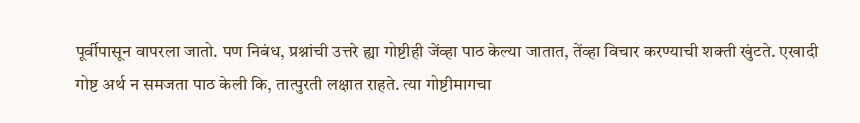पूर्वीपासून वापरला जातो. पण निबंध, प्रश्नांची उत्तरे ह्या गोष्टीही जेंव्हा पाठ केल्या जातात, तेंव्हा विचार करण्याची शक्ती खुंटते. एखादी गोष्ट अर्थ न समजता पाठ केली कि, तात्पुरती लक्षात राहते. त्या गोष्टीमागचा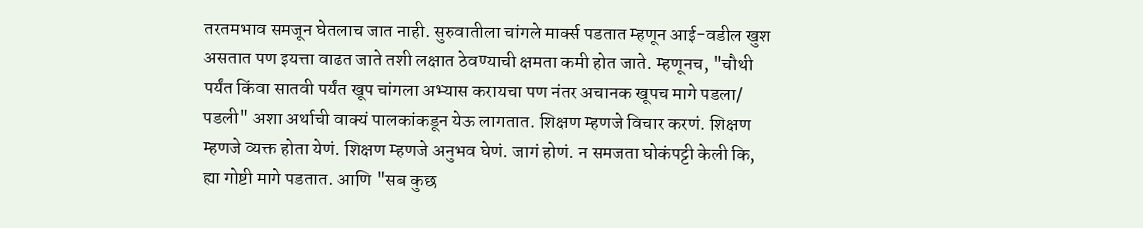तरतमभाव समजून घेतलाच जात नाही. सुरुवातीला चांगले मार्क्स पडतात म्हणून आई-वडील खुश असतात पण इयत्ता वाढत जाते तशी लक्षात ठेवण्याची क्षमता कमी होत जाते. म्हणूनच, "चौथी पर्यंत किंवा सातवी पर्यंत खूप चांगला अभ्यास करायचा पण नंतर अचानक खूपच मागे पडला/ पडली" अशा अर्थाची वाक्यं पालकांकडून येऊ लागतात. शिक्षण म्हणजे विचार करणं. शिक्षण म्हणजे व्यक्त होता येणं. शिक्षण म्हणजे अनुभव घेणं. जागं होणं. न समजता घोकंपट्टी केली कि, ह्या गोष्टी मागे पडतात. आणि "सब कुछ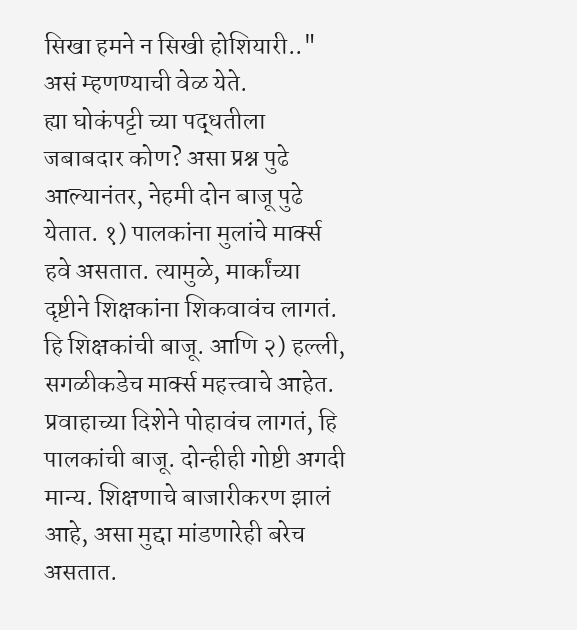सिखा हमने न सिखी होशियारी.." असं म्हणण्याची वेळ येते.
ह्या घोकंपट्टी च्या पद्धतीला जबाबदार कोण? असा प्रश्न पुढे आल्यानंतर, नेहमी दोन बाजू पुढे येतात. १) पालकांना मुलांचे मार्क्स हवे असतात. त्यामुळे, मार्कांच्या दृष्टीने शिक्षकांना शिकवावंच लागतं. हि शिक्षकांची बाजू. आणि २) हल्ली, सगळीकडेच मार्क्स महत्त्वाचे आहेत. प्रवाहाच्या दिशेने पोहावंच लागतं, हि पालकांची बाजू. दोन्हीही गोष्टी अगदी मान्य. शिक्षणाचे बाजारीकरण झालं आहे, असा मुद्दा मांडणारेही बरेच असतात.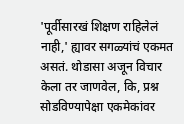'पूर्वीसारखं शिक्षण राहिलेलं नाही,' ह्यावर सगळ्यांचं एकमत असतं. थोडासा अजून विचार केला तर जाणवेल, कि, प्रश्न सोडविण्यापेक्षा एकमेकांवर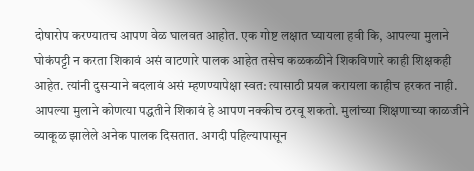दोषारोप करण्यातच आपण वेळ घालवत आहोत. एक गोष्ट लक्षात घ्यायला हवी कि, आपल्या मुलाने घोकंपट्टी न करता शिकावं असं वाटणारे पालक आहेत तसेच कळकळीने शिकविणारे काही शिक्षकही आहेत. त्यांनी दुसऱ्याने बदलावं असं म्हणण्यापेक्षा स्वत: त्यासाठी प्रयत्न करायला काहीच हरकत नाही.
आपल्या मुलाने कोणत्या पद्धतीने शिकावं हे आपण नक्कीच ठरवू शकतो. मुलांच्या शिक्षणाच्या काळजीने व्याकूळ झालेले अनेक पालक दिसतात. अगदी पहिल्यापासून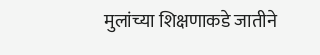मुलांच्या शिक्षणाकडे जातीने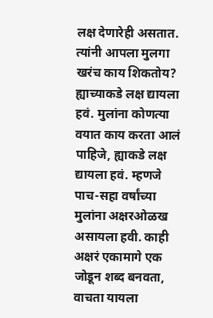लक्ष देणारेही असतात. त्यांनी आपला मुलगा खरंच काय शिकतोय? ह्याच्याकडे लक्ष द्यायला हवं. मुलांना कोणत्या वयात काय करता आलं पाहिजे, ह्याकडे लक्ष द्यायला हवं. म्हणजे पाच-सहा वर्षांच्या मुलांना अक्षरओळख असायला हवी. काही अक्षरं एकामागे एक जोडून शब्द बनवता, वाचता यायला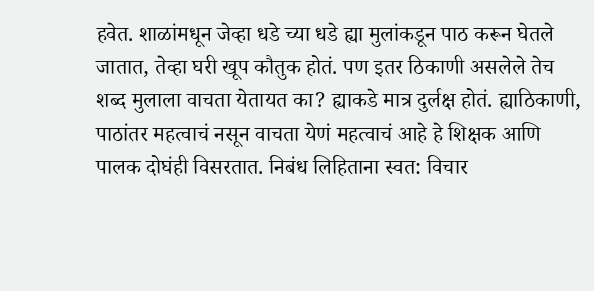हवेत. शाळांमधून जेव्हा धडे च्या धडे ह्या मुलांकडून पाठ करून घेतले जातात, तेव्हा घरी खूप कौतुक होतं. पण इतर ठिकाणी असलेले तेच शब्द मुलाला वाचता येतायत का? ह्याकडे मात्र दुर्लक्ष होतं. ह्याठिकाणी, पाठांतर महत्वाचं नसून वाचता येणं महत्वाचं आहे हे शिक्षक आणि पालक दोघंही विसरतात. निबंध लिहिताना स्वत: विचार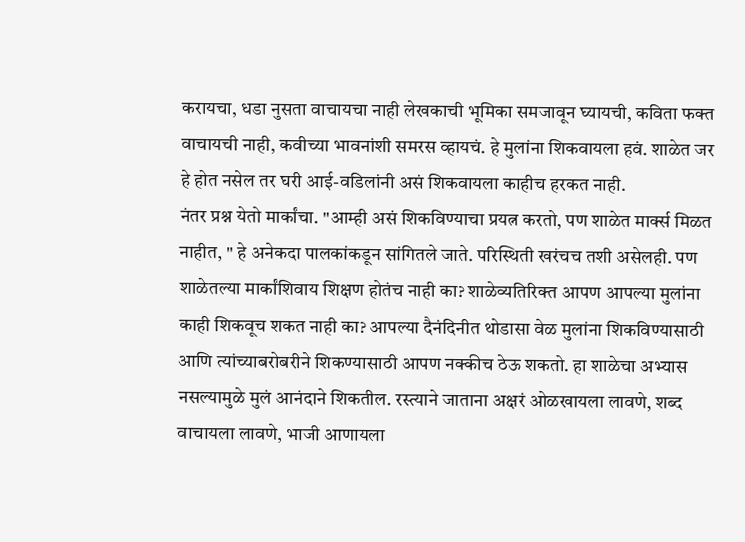करायचा, धडा नुसता वाचायचा नाही लेखकाची भूमिका समजावून घ्यायची, कविता फक्त वाचायची नाही, कवीच्या भावनांशी समरस व्हायचं. हे मुलांना शिकवायला हवं. शाळेत जर हे होत नसेल तर घरी आई-वडिलांनी असं शिकवायला काहीच हरकत नाही.
नंतर प्रश्न येतो मार्कांचा. "आम्ही असं शिकविण्याचा प्रयत्न करतो, पण शाळेत मार्क्स मिळत नाहीत, " हे अनेकदा पालकांकडून सांगितले जाते. परिस्थिती खरंचच तशी असेलही. पण शाळेतल्या मार्कांशिवाय शिक्षण होतंच नाही का? शाळेव्यतिरिक्त आपण आपल्या मुलांना काही शिकवूच शकत नाही का? आपल्या दैनंदिनीत थोडासा वेळ मुलांना शिकविण्यासाठी आणि त्यांच्याबरोबरीने शिकण्यासाठी आपण नक्कीच ठेऊ शकतो. हा शाळेचा अभ्यास नसल्यामुळे मुलं आनंदाने शिकतील. रस्त्याने जाताना अक्षरं ओळखायला लावणे, शब्द वाचायला लावणे, भाजी आणायला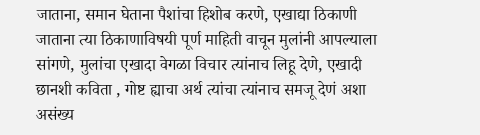जाताना, समान घेताना पैशांचा हिशोब करणे, एखाद्या ठिकाणी जाताना त्या ठिकाणाविषयी पूर्ण माहिती वाचून मुलांनी आपल्याला सांगणे, मुलांचा एखादा वेगळा विचार त्यांनाच लिहू देणे, एखादी छानशी कविता , गोष्ट ह्याचा अर्थ त्यांचा त्यांनाच समजू देणं अशा असंख्य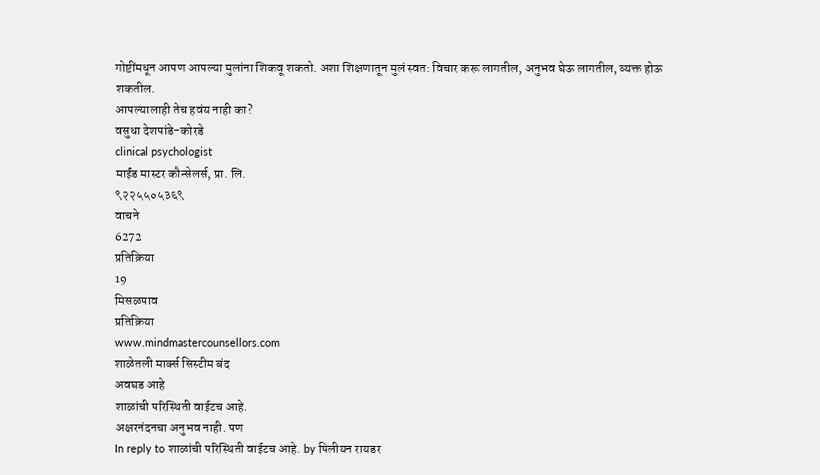गोष्टींमधून आपण आपल्या मुलांना शिकवू शकतो. अशा शिक्षणातून मुलं स्वत: विचार करू लागतील, अनुभव घेऊ लागतील, व्यक्त होऊ शकतील.
आपल्यालाही तेच हवंय नाही का?
वसुधा देशपांडे-कोरडे
clinical psychologist
माईंड मास्टर कौन्सेलर्स, प्रा. लि.
९२२५५०५३६९
वाचने
6272
प्रतिक्रिया
19
मिसळपाव
प्रतिक्रिया
www.mindmastercounsellors.com
शाळेतली मार्क्स सिस्टीम बंद
अवघड आहे
शाळांची परिस्थिती वाईटच आहे.
अक्षरनंदनचा अनुभव नाही. पण
In reply to शाळांची परिस्थिती वाईटच आहे. by पिलीयन रायडर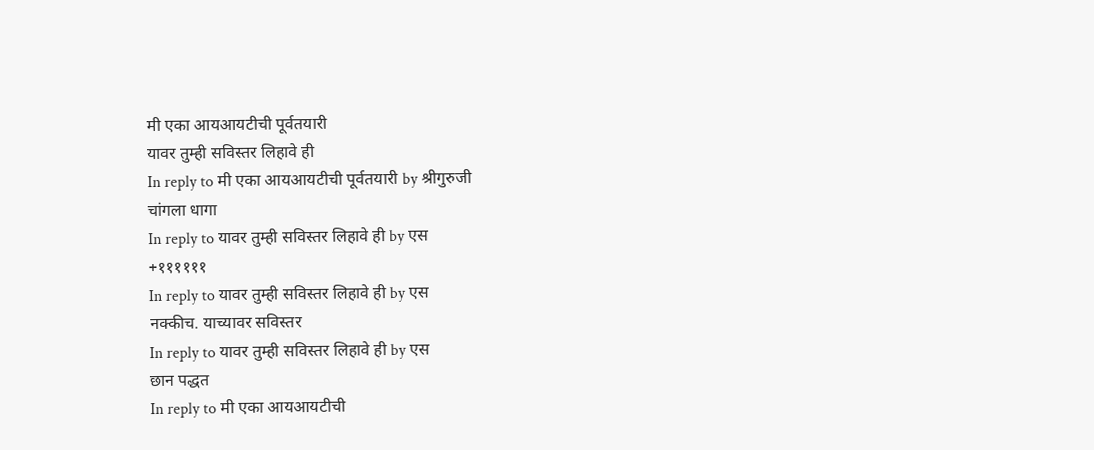मी एका आयआयटीची पूर्वतयारी
यावर तुम्ही सविस्तर लिहावे ही
In reply to मी एका आयआयटीची पूर्वतयारी by श्रीगुरुजी
चांगला धागा
In reply to यावर तुम्ही सविस्तर लिहावे ही by एस
+११११११
In reply to यावर तुम्ही सविस्तर लिहावे ही by एस
नक्कीच. याच्यावर सविस्तर
In reply to यावर तुम्ही सविस्तर लिहावे ही by एस
छान पद्धत
In reply to मी एका आयआयटीची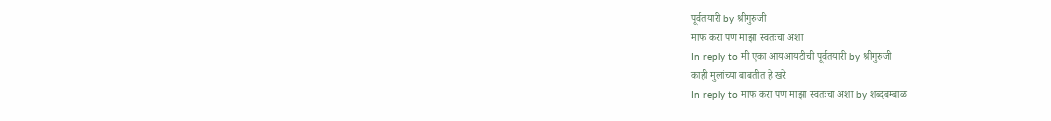पूर्वतयारी by श्रीगुरुजी
माफ करा पण माझा स्वतःचा अशा
In reply to मी एका आयआयटीची पूर्वतयारी by श्रीगुरुजी
काही मुलांच्या बाबतीत हे खरे
In reply to माफ करा पण माझा स्वतःचा अशा by शब्दबम्बाळ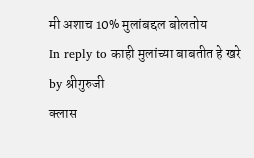मी अशाच 10% मुलांबद्दल बोलतोय
In reply to काही मुलांच्या बाबतीत हे खरे by श्रीगुरुजी
क्लास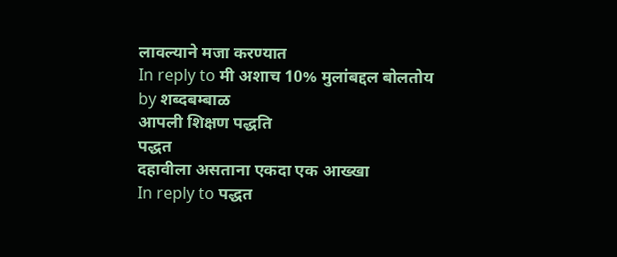लावल्याने मजा करण्यात
In reply to मी अशाच 10% मुलांबद्दल बोलतोय by शब्दबम्बाळ
आपली शिक्षण पद्धति
पद्धत
दहावीला असताना एकदा एक आख्खा
In reply to पद्धत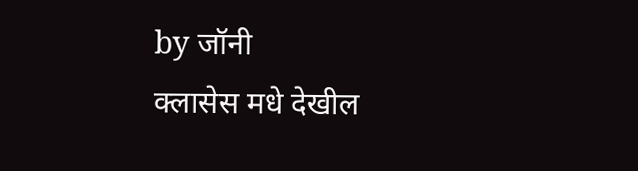by जॉनी
क्लासेस मधे देखील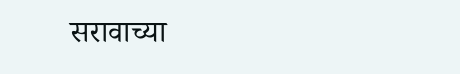सरावाच्या